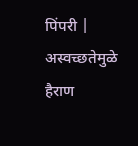पिंपरी | अस्वच्छतेमुळे हैराण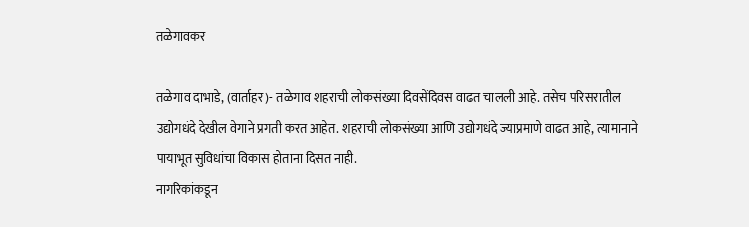तळेगावकर

तळेगाव दाभाडे, (वार्ताहर)- तळेगाव शहराची लोकसंख्या दिवसेंदिवस वाढत चालली आहे. तसेच परिसरातील उद्योगधंदे देखील वेगाने प्रगती करत आहेत. शहराची लोकसंख्या आणि उद्योगधंदे ज्याप्रमाणे वाढत आहे, त्यामानाने पायाभूत सुविधांचा विकास होताना दिसत नाही.
नागरिकांकडून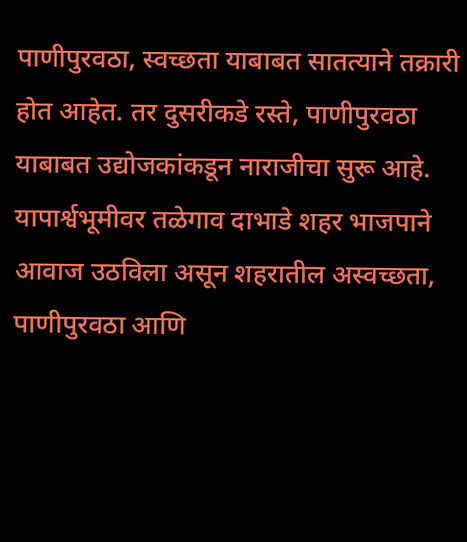पाणीपुरवठा, स्वच्छता याबाबत सातत्याने तक्रारी होत आहेत. तर दुसरीकडे रस्ते, पाणीपुरवठा याबाबत उद्योजकांकडून नाराजीचा सुरू आहे.
यापार्श्वभूमीवर तळेगाव दाभाडे शहर भाजपाने आवाज उठविला असून शहरातील अस्वच्छता, पाणीपुरवठा आणि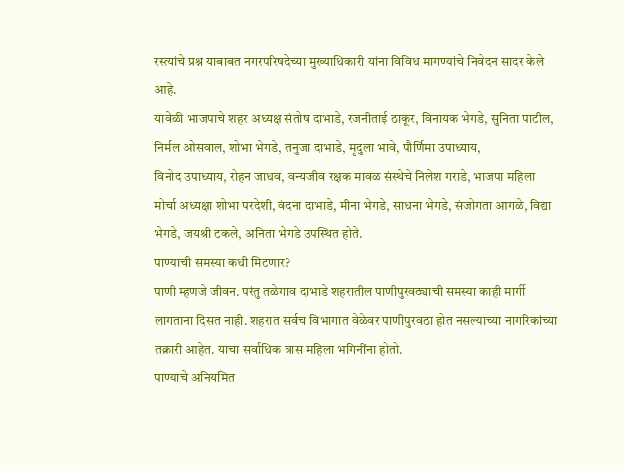रस्त्यांचे प्रश्न याबाबत नगरपरिषदेच्या मुख्याधिकारी यांना विविध मागण्यांचे निवेदन सादर केले आहे.
यावेळी भाजपाचे शहर अध्यक्ष संतोष दाभाडे, रजनीताई ठाकूर, विनायक भेगडे, सुनिता पाटील, निर्मल ओसवाल, शोभा भेगडे, तनुजा दाभाडे, मृदुला भावे, पौर्णिमा उपाध्याय,
विनोद उपाध्याय, रोहन जाधव, वन्यजीव रक्षक मावळ संस्थेचे निलेश गराडे, भाजपा महिला मोर्चा अध्यक्षा शोभा परदेशी, वंदना दाभाडे, मीना भेगडे, साधना भेगडे, संजोगता आगळे, विद्या भेगडे, जयश्री टकले, अनिता भेगडे उपस्थित होते.
पाण्याची समस्या कधी मिटणार?
पाणी म्हणजे जीवन. परंतु तळेगाव दाभाडे शहरातील पाणीपुरवठ्याची समस्या काही मार्गी लागताना दिसत नाही. शहरात सर्वच विभागात वेळेवर पाणीपुरवठा होत नसल्याच्या नागरिकांच्या तक्रारी आहेत. याचा सर्वाधिक त्रास महिला भगिनींना होतो.
पाण्याचे अनियमित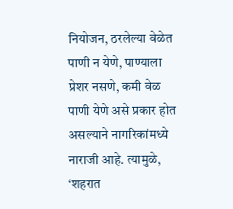नियोजन, ठरलेल्या वेळेत पाणी न येणे, पाण्याला प्रेशर नसणे, कमी वेळ पाणी येणे असे प्रकार होत असल्याने नागरिकांमध्ये नाराजी आहे. त्यामुळे, ‘शहरात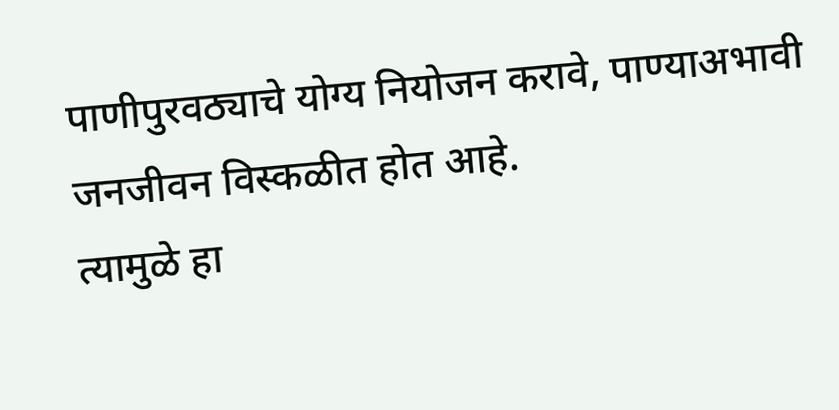पाणीपुरवठ्याचे योग्य नियोजन करावे, पाण्याअभावी जनजीवन विस्कळीत होत आहे.
त्यामुळे हा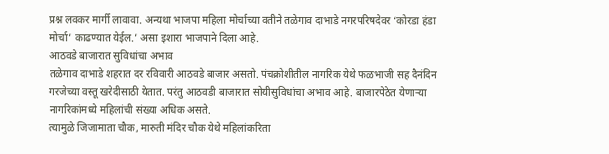प्रश्न लवकर मार्गी लावावा. अन्यथा भाजपा महिला मोर्चाच्या वतीने तळेगाव दाभाडे नगरपरिषदेवर ‘कोरडा हंडा मोर्चा’ काढण्यात येईल.’ असा इशारा भाजपाने दिला आहे.
आठवडे बाजारात सुविधांचा अभाव
तळेगाव दाभाडे शहरात दर रविवारी आठवडे बाजार असतो. पंचक्रोशीतील नागरिक येथे फळभाजी सह दैनंदिन गरजेच्या वस्तू खरेदीसाठी येतात. परंतु आठवडी बाजारात सोयीसुविधांचा अभाव आहे. बाजारपेठेत येणाऱ्या नागरिकांमध्ये महिलांची संख्या अधिक असते.
त्यामुळे जिजामाता चौक, मारुती मंदिर चौक येथे महिलांकरिता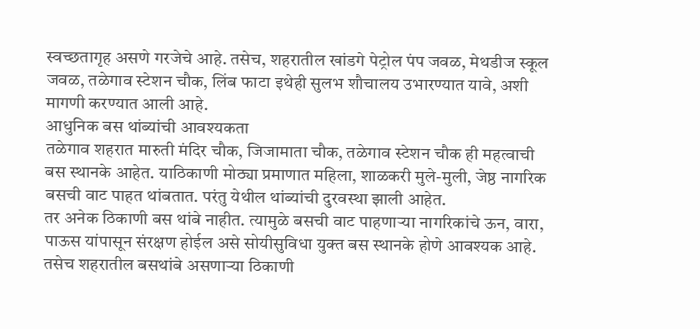स्वच्छतागृह असणे गरजेचे आहे. तसेच, शहरातील खांडगे पेट्रोल पंप जवळ, मेथडीज स्कूल जवळ, तळेगाव स्टेशन चौक, लिंब फाटा इथेही सुलभ शौचालय उभारण्यात यावे, अशी मागणी करण्यात आली आहे.
आधुनिक बस थांब्यांची आवश्यकता
तळेगाव शहरात मारुती मंदिर चौक, जिजामाता चौक, तळेगाव स्टेशन चौक ही महत्वाची बस स्थानके आहेत. याठिकाणी मोठ्या प्रमाणात महिला, शाळकरी मुले-मुली, जेष्ठ नागरिक बसची वाट पाहत थांबतात. परंतु येथील थांब्यांची दुरवस्था झाली आहेत.
तर अनेक ठिकाणी बस थांबे नाहीत. त्यामुळे बसची वाट पाहणाऱ्या नागरिकांचे ऊन, वारा, पाऊस यांपासून संरक्षण होईल असे सोयीसुविधा युक्त बस स्थानके होणे आवश्यक आहे. तसेच शहरातील बसथांबे असणाऱ्या ठिकाणी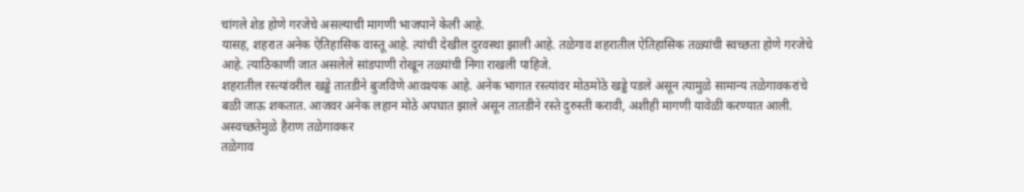चांगले शेड होणे गरजेचे असल्याची मागणी भाजपाने केली आहे.
यासह, शहरात अनेक ऐतिहासिक वास्तू आहे. त्यांची देखील दुरवस्था झाली आहे. तळेगाव शहरातील ऐतिहासिक तळ्यांची स्वच्छता होणे गरजेचे आहे. त्याठिकाणी जात असलेले सांडपाणी रोखून तळ्यांची निगा राखली पाहिजे.
शहरातील रस्त्यांवरील खड्डे तातडीने बुजविणे आवश्यक आहे. अनेक भागात रस्त्यांवर मोठमोठे खड्डे पडले असून त्यामुळे सामान्य तळेगावकरांचे बळी जाऊ शकतात. आजवर अनेक लहान मोठे अपघात झाले असून तातडीने रस्ते दुरुस्ती करावी, अशीही मागणी यावेळी करण्यात आली.
अस्वच्छतेमुळे हैराण तळेगावकर
तळेगाव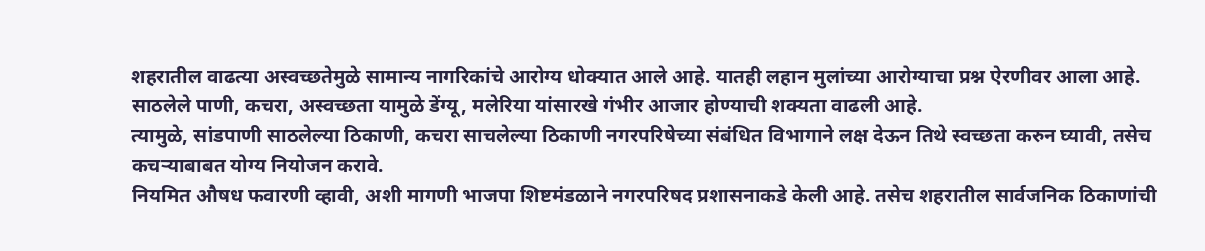शहरातील वाढत्या अस्वच्छतेमुळे सामान्य नागरिकांचे आरोग्य धोक्यात आले आहे. यातही लहान मुलांच्या आरोग्याचा प्रश्न ऐरणीवर आला आहे. साठलेले पाणी, कचरा, अस्वच्छता यामुळे डेंग्यू, मलेरिया यांसारखे गंभीर आजार होण्याची शक्यता वाढली आहे.
त्यामुळे, सांडपाणी साठलेल्या ठिकाणी, कचरा साचलेल्या ठिकाणी नगरपरिषेच्या संबंधित विभागाने लक्ष देऊन तिथे स्वच्छता करुन घ्यावी, तसेच कचऱ्याबाबत योग्य नियोजन करावे.
नियमित औषध फवारणी व्हावी, अशी मागणी भाजपा शिष्टमंडळाने नगरपरिषद प्रशासनाकडे केली आहे. तसेच शहरातील सार्वजनिक ठिकाणांची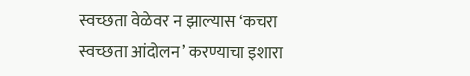स्वच्छता वेळेवर न झाल्यास ‘कचरा स्वच्छता आंदोलन’ करण्याचा इशारा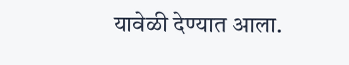यावेळी देण्यात आला.